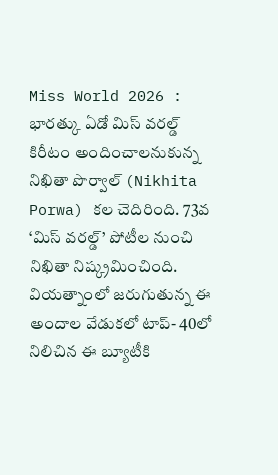Miss World 2026 : భారత్కు ఏడో మిస్ వరల్డ్ కిరీటం అందించాలనుకున్న నిఖితా పొర్వాల్ (Nikhita Porwa) కల చెదిరింది. 73వ ‘మిస్ వరల్డ్’ పోటీల నుంచి నిఖితా నిష్క్రమించింది. వియత్నాంలో జరుగుతున్న ఈ అందాల వేడుకలో టాప్- 40లో నిలిచిన ఈ బ్యూటీకి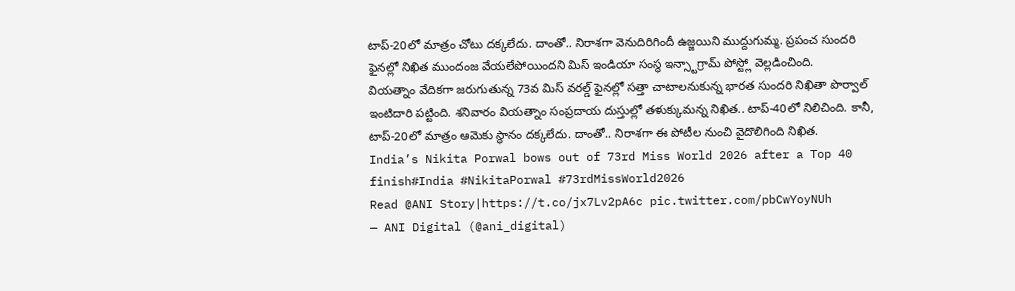టాప్-20లో మాత్రం చోటు దక్కలేదు. దాంతో.. నిరాశగా వెనుదిరిగిందీ ఉజ్జయిని ముద్దుగుమ్మ. ప్రపంచ సుందరి ఫైనల్లో నిఖిత ముందంజ వేయలేపోయిందని మిస్ ఇండియా సంస్థ ఇన్స్టాగ్రామ్ పోస్ట్లో వెల్లడించింది.
వియత్నాం వేదికగా జరుగుతున్న 73వ మిస్ వరల్డ్ ఫైనల్లో సత్తా చాటాలనుకున్న భారత సుందరి నిఖితా పొర్వాల్ ఇంటిదారి పట్టింది. శనివారం వియత్నాం సంప్రదాయ దుస్తుల్లో తళుక్కుమన్న నిఖిత.. టాప్-40లో నిలిచింది. కానీ, టాప్-20లో మాత్రం ఆమెకు స్థానం దక్కలేదు. దాంతో.. నిరాశగా ఈ పోటీల నుంచి వైదొలిగింది నిఖిత.
India’s Nikita Porwal bows out of 73rd Miss World 2026 after a Top 40 finish#India #NikitaPorwal #73rdMissWorld2026
Read @ANI Story|https://t.co/jx7Lv2pA6c pic.twitter.com/pbCwYoyNUh
— ANI Digital (@ani_digital)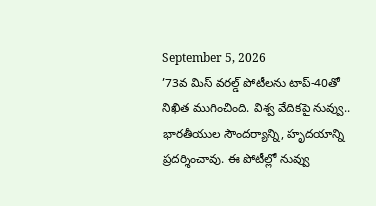September 5, 2026
’73వ మిస్ వరల్డ్ పోటీలను టాప్-40తో నిఖిత ముగించింది. విశ్వ వేదికపై నువ్వు.. భారతీయుల సౌందర్యాన్ని, హృదయాన్ని ప్రదర్శించావు. ఈ పోటీల్లో నువ్వు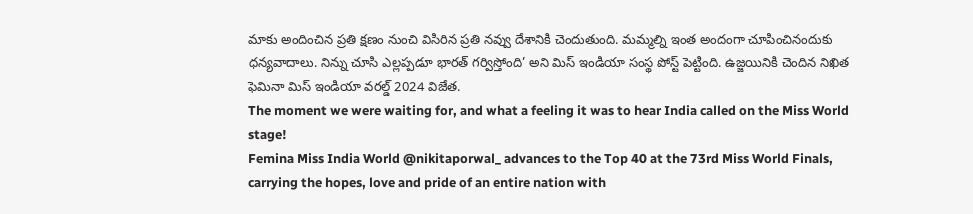మాకు అందించిన ప్రతి క్షణం నుంచి విసిరిన ప్రతి నవ్వు దేశానికి చెందుతుంది. మమ్మల్ని ఇంత అందంగా చూపించినందుకు ధన్యవాదాలు. నిన్ను చూసి ఎల్లప్పడూ భారత్ గర్విస్తోంది’ అని మిస్ ఇండియా సంస్థ పోస్ట్ పెట్టింది. ఉజ్జయినికి చెందిన నిఖిత ఫెమినా మిస్ ఇండియా వరల్డ్ 2024 విజేత.
The moment we were waiting for, and what a feeling it was to hear India called on the Miss World stage!
Femina Miss India World @nikitaporwal_ advances to the Top 40 at the 73rd Miss World Finals, carrying the hopes, love and pride of an entire nation with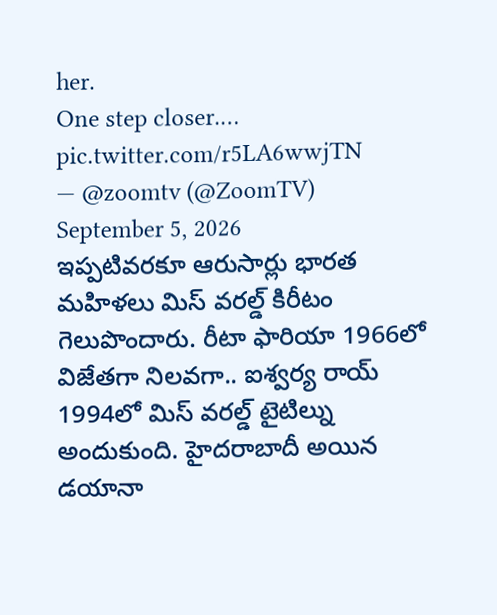her.
One step closer.… pic.twitter.com/r5LA6wwjTN
— @zoomtv (@ZoomTV) September 5, 2026
ఇప్పటివరకూ ఆరుసార్లు భారత మహిళలు మిస్ వరల్డ్ కిరీటం గెలుపొందారు. రీటా ఫారియా 1966లో విజేతగా నిలవగా.. ఐశ్వర్య రాయ్ 1994లో మిస్ వరల్డ్ టైటిల్ను అందుకుంది. హైదరాబాదీ అయిన డయానా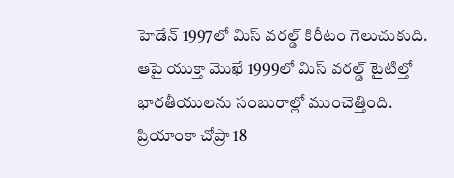హెడేన్ 1997లో మిస్ వరల్డ్ కిరీటం గెలుచుకుది. ఆపై యుక్తా మొఖే 1999లో మిస్ వరల్డ్ టైటిల్తో భారతీయులను సంబురాల్లో ముంచెత్తింది. ప్రియాంకా చోప్రా 18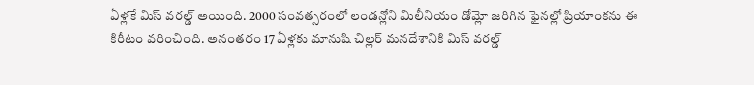ఏళ్లకే మిస్ వరల్డ్ అయింది. 2000 సంవత్సరంలో లండన్లోని మిలీనియం డోమ్లో జరిగిన ఫైనల్లో ప్రియాంకను ఈ కిరీటం వరించింది. అనంతరం 17 ఏళ్లకు మానుషి చిల్లర్ మనదేశానికి మిస్ వరల్డ్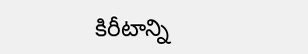కిరీటాన్ని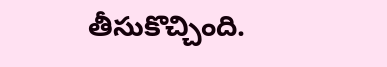తీసుకొచ్చింది.